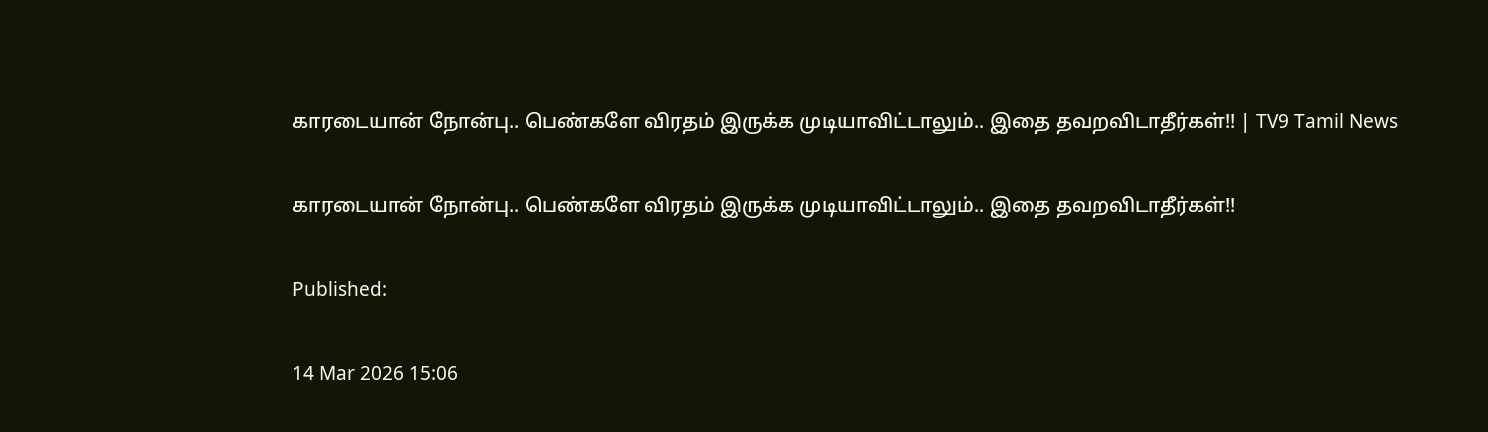காரடையான் நோன்பு.. பெண்களே விரதம் இருக்க முடியாவிட்டாலும்.. இதை தவறவிடாதீர்கள்!! | TV9 Tamil News

காரடையான் நோன்பு.. பெண்களே விரதம் இருக்க முடியாவிட்டாலும்.. இதை தவறவிடாதீர்கள்!!

Published:

14 Mar 2026 15:06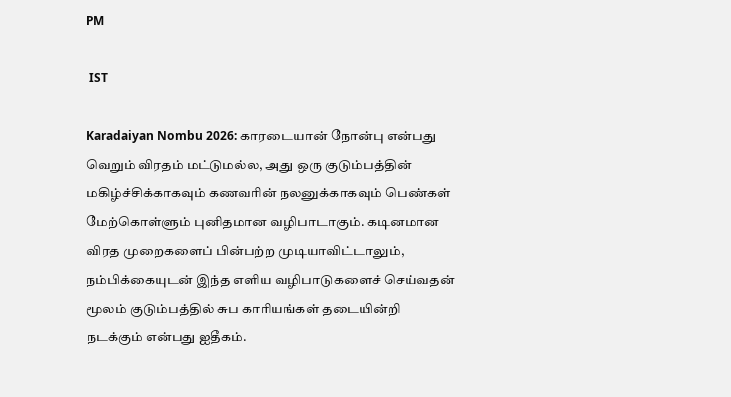PM

 IST

Karadaiyan Nombu 2026: காரடையான் நோன்பு என்பது வெறும் விரதம் மட்டுமல்ல, அது ஒரு குடும்பத்தின் மகிழ்ச்சிக்காகவும் கணவரின் நலனுக்காகவும் பெண்கள் மேற்கொள்ளும் புனிதமான வழிபாடாகும். கடினமான விரத முறைகளைப் பின்பற்ற முடியாவிட்டாலும், நம்பிக்கையுடன் இந்த எளிய வழிபாடுகளைச் செய்வதன் மூலம் குடும்பத்தில் சுப காரியங்கள் தடையின்றி நடக்கும் என்பது ஐதீகம்.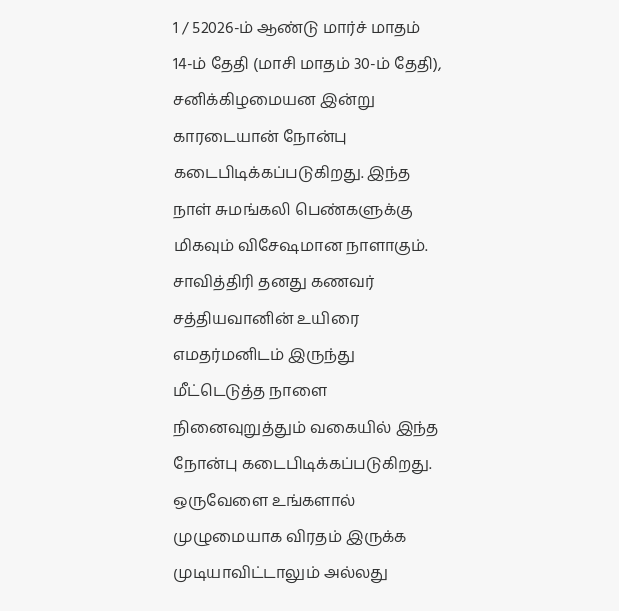1 / 52026-ம் ஆண்டு மார்ச் மாதம் 14-ம் தேதி (மாசி மாதம் 30-ம் தேதி), சனிக்கிழமையன இன்று காரடையான் நோன்பு கடைபிடிக்கப்படுகிறது. இந்த நாள் சுமங்கலி பெண்களுக்கு மிகவும் விசேஷமான நாளாகும். சாவித்திரி தனது கணவர் சத்தியவானின் உயிரை எமதர்மனிடம் இருந்து மீட்டெடுத்த நாளை நினைவுறுத்தும் வகையில் இந்த நோன்பு கடைபிடிக்கப்படுகிறது. ஒருவேளை உங்களால் முழுமையாக விரதம் இருக்க முடியாவிட்டாலும் அல்லது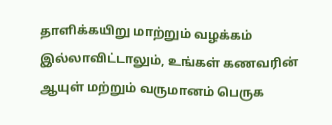தாளிக்கயிறு மாற்றும் வழக்கம் இல்லாவிட்டாலும், உங்கள் கணவரின் ஆயுள் மற்றும் வருமானம் பெருக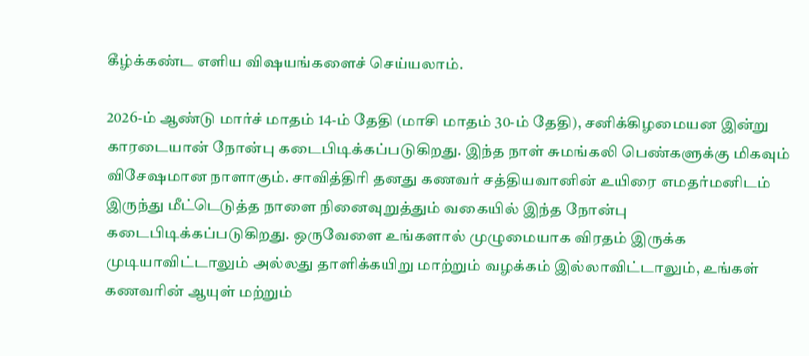கீழ்க்கண்ட எளிய விஷயங்களைச் செய்யலாம்.

2026-ம் ஆண்டு மார்ச் மாதம் 14-ம் தேதி (மாசி மாதம் 30-ம் தேதி), சனிக்கிழமையன இன்று காரடையான் நோன்பு கடைபிடிக்கப்படுகிறது. இந்த நாள் சுமங்கலி பெண்களுக்கு மிகவும் விசேஷமான நாளாகும். சாவித்திரி தனது கணவர் சத்தியவானின் உயிரை எமதர்மனிடம் இருந்து மீட்டெடுத்த நாளை நினைவுறுத்தும் வகையில் இந்த நோன்பு கடைபிடிக்கப்படுகிறது. ஒருவேளை உங்களால் முழுமையாக விரதம் இருக்க முடியாவிட்டாலும் அல்லது தாளிக்கயிறு மாற்றும் வழக்கம் இல்லாவிட்டாலும், உங்கள் கணவரின் ஆயுள் மற்றும்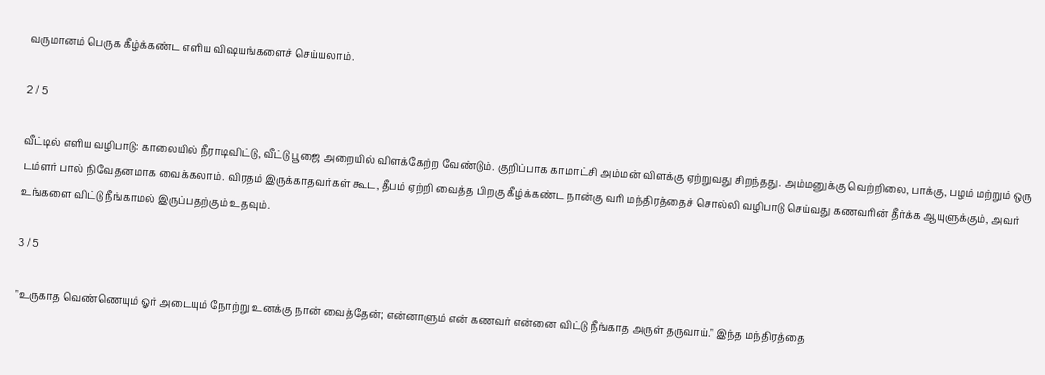வருமானம் பெருக கீழ்க்கண்ட எளிய விஷயங்களைச் செய்யலாம்.

2 / 5

வீட்டில் எளிய வழிபாடு: காலையில் நீராடிவிட்டு, வீட்டு பூஜை அறையில் விளக்கேற்ற வேண்டும். குறிப்பாக காமாட்சி அம்மன் விளக்கு ஏற்றுவது சிறந்தது. அம்மனுக்கு வெற்றிலை, பாக்கு, பழம் மற்றும் ஒரு டம்ளர் பால் நிவேதனமாக வைக்கலாம். விரதம் இருக்காதவர்கள் கூட, தீபம் ஏற்றி வைத்த பிறகு கீழ்க்கண்ட நான்கு வரி மந்திரத்தைச் சொல்லி வழிபாடு செய்வது கணவரின் தீர்க்க ஆயுளுக்கும், அவர் உங்களை விட்டு நீங்காமல் இருப்பதற்கும் உதவும்.

3 / 5

"உருகாத வெண்ணெயும் ஓர் அடையும் நோற்று உனக்கு நான் வைத்தேன்; என்னாளும் என் கணவர் என்னை விட்டு நீங்காத அருள் தருவாய்." இந்த மந்திரத்தை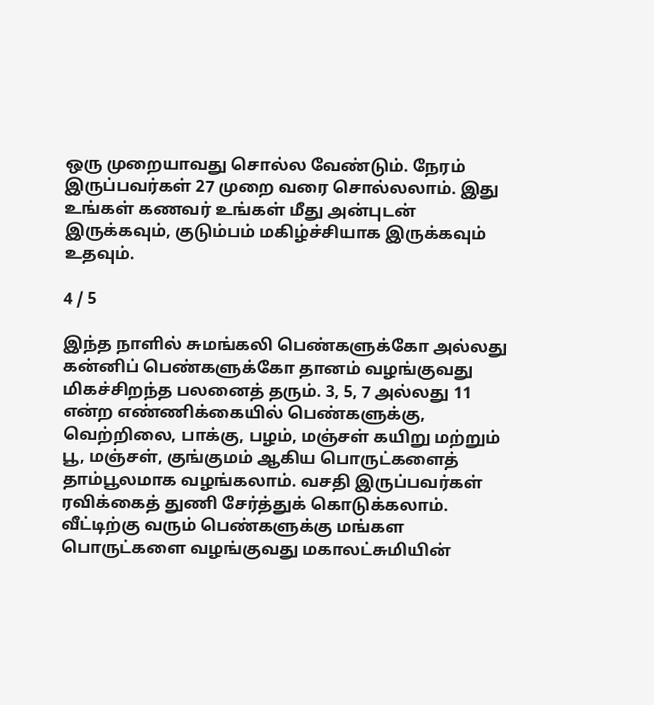ஒரு முறையாவது சொல்ல வேண்டும். நேரம் இருப்பவர்கள் 27 முறை வரை சொல்லலாம். இது உங்கள் கணவர் உங்கள் மீது அன்புடன் இருக்கவும், குடும்பம் மகிழ்ச்சியாக இருக்கவும் உதவும்.

4 / 5

இந்த நாளில் சுமங்கலி பெண்களுக்கோ அல்லது கன்னிப் பெண்களுக்கோ தானம் வழங்குவது மிகச்சிறந்த பலனைத் தரும். 3, 5, 7 அல்லது 11 என்ற எண்ணிக்கையில் பெண்களுக்கு, வெற்றிலை, பாக்கு, பழம், மஞ்சள் கயிறு மற்றும் பூ, மஞ்சள், குங்குமம் ஆகிய பொருட்களைத் தாம்பூலமாக வழங்கலாம். வசதி இருப்பவர்கள் ரவிக்கைத் துணி சேர்த்துக் கொடுக்கலாம். வீட்டிற்கு வரும் பெண்களுக்கு மங்கள பொருட்களை வழங்குவது மகாலட்சுமியின்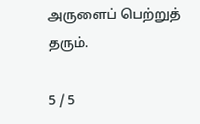அருளைப் பெற்றுத் தரும்.

5 / 5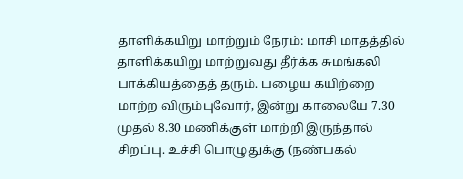தாளிக்கயிறு மாற்றும் நேரம்: மாசி மாதத்தில் தாளிக்கயிறு மாற்றுவது தீர்க்க சுமங்கலி பாக்கியத்தைத் தரும். பழைய கயிற்றை மாற்ற விரும்புவோர், இன்று காலையே 7.30 முதல் 8.30 மணிக்குள் மாற்றி இருந்தால் சிறப்பு. உச்சி பொழுதுக்கு (நண்பகல்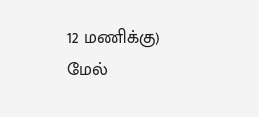12 மணிக்கு) மேல்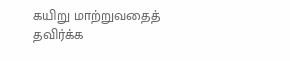கயிறு மாற்றுவதைத் தவிர்க்க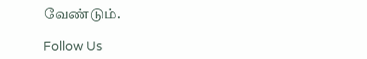வேண்டும்.

Follow Us